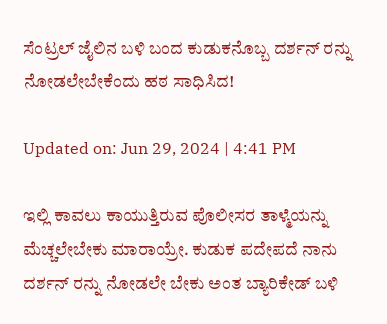ಸೆಂಟ್ರಲ್ ಜೈಲಿನ ಬಳಿ ಬಂದ ಕುಡುಕನೊಬ್ಬ ದರ್ಶನ್ ರನ್ನು ನೋಡಲೇಬೇಕೆಂದು ಹಠ ಸಾಧಿಸಿದ!

Updated on: Jun 29, 2024 | 4:41 PM

ಇಲ್ಲಿ ಕಾವಲು ಕಾಯುತ್ತಿರುವ ಪೊಲೀಸರ ತಾಳ್ಮೆಯನ್ನು ಮೆಚ್ಚಲೇಬೇಕು ಮಾರಾಯ್ರೇ. ಕುಡುಕ ಪದೇಪದೆ ನಾನು ದರ್ಶನ್ ರನ್ನು ನೋಡಲೇ ಬೇಕು ಅಂತ ಬ್ಯಾರಿಕೇಡ್ ಬಳಿ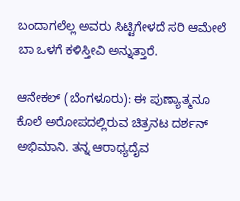ಬಂದಾಗಲೆಲ್ಲ ಅವರು ಸಿಟ್ಟಿಗೇಳದೆ ಸರಿ ಆಮೇಲೆ ಬಾ ಒಳಗೆ ಕಳಿಸ್ತೀವಿ ಅನ್ನುತ್ತಾರೆ.

ಆನೇಕಲ್ (ಬೆಂಗಳೂರು): ಈ ಪುಣ್ಯಾತ್ಮನೂ ಕೊಲೆ ಅರೋಪದಲ್ಲಿರುವ ಚಿತ್ರನಟ ದರ್ಶನ್ ಅಭಿಮಾನಿ. ತನ್ನ ಆರಾಧ್ಯದೈವ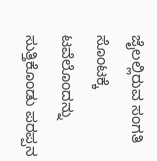ಜೈಲಲ್ಲಿರುವ ಸಂಗತಿ ಸೊಂಟಕ್ಕೆ ಟವೆಲೊಂದನ್ನು ಸುತ್ತಿಕೊಂಡು ಪರಪ್ಪನ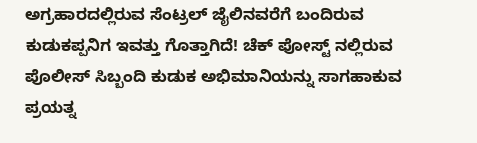ಅಗ್ರಹಾರದಲ್ಲಿರುವ ಸೆಂಟ್ರಲ್ ಜೈಲಿನವರೆಗೆ ಬಂದಿರುವ ಕುಡುಕಪ್ಪನಿಗ ಇವತ್ತು ಗೊತ್ತಾಗಿದೆ! ಚೆಕ್ ಪೋಸ್ಟ್ ನಲ್ಲಿರುವ ಪೊಲೀಸ್ ಸಿಬ್ಬಂದಿ ಕುಡುಕ ಅಭಿಮಾನಿಯನ್ನು ಸಾಗಹಾಕುವ ಪ್ರಯತ್ನ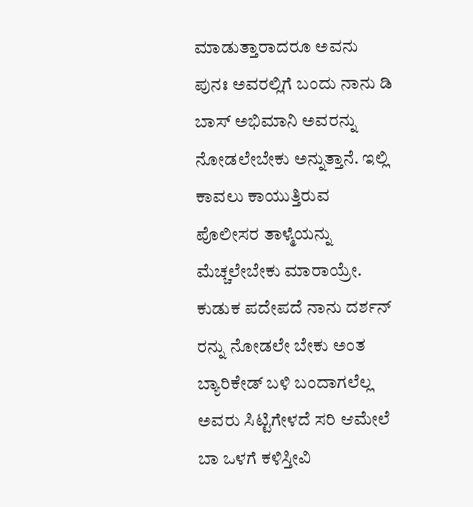ಮಾಡುತ್ತಾರಾದರೂ ಅವನು ಪುನಃ ಅವರಲ್ಲಿಗೆ ಬಂದು ನಾನು ಡಿ ಬಾಸ್ ಅಭಿಮಾನಿ ಅವರನ್ನು ನೋಡಲೇಬೇಕು ಅನ್ನುತ್ತಾನೆ. ಇಲ್ಲಿ ಕಾವಲು ಕಾಯುತ್ತಿರುವ ಪೊಲೀಸರ ತಾಳ್ಮೆಯನ್ನು ಮೆಚ್ಚಲೇಬೇಕು ಮಾರಾಯ್ರೇ. ಕುಡುಕ ಪದೇಪದೆ ನಾನು ದರ್ಶನ್ ರನ್ನು ನೋಡಲೇ ಬೇಕು ಅಂತ ಬ್ಯಾರಿಕೇಡ್ ಬಳಿ ಬಂದಾಗಲೆಲ್ಲ ಅವರು ಸಿಟ್ಟಿಗೇಳದೆ ಸರಿ ಆಮೇಲೆ ಬಾ ಒಳಗೆ ಕಳಿಸ್ತೀವಿ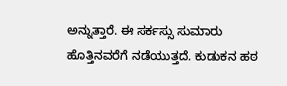ಅನ್ನುತ್ತಾರೆ. ಈ ಸರ್ಕಸ್ಸು ಸುಮಾರು ಹೊತ್ತಿನವರೆಗೆ ನಡೆಯುತ್ತದೆ. ಕುಡುಕನ ಹಠ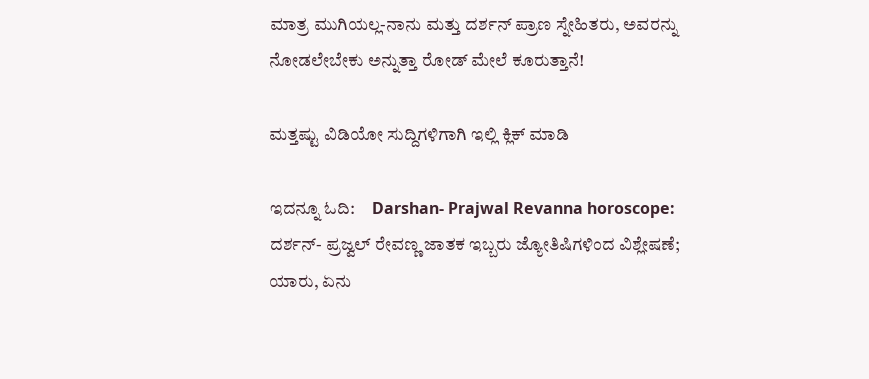ಮಾತ್ರ ಮುಗಿಯಲ್ಲ-ನಾನು ಮತ್ತು ದರ್ಶನ್ ಪ್ರಾಣ ಸ್ನೇಹಿತರು, ಅವರನ್ನು ನೋಡಲೇಬೇಕು ಅನ್ನುತ್ತಾ ರೋಡ್ ಮೇಲೆ ಕೂರುತ್ತಾನೆ!

ಮತ್ತಷ್ಟು ವಿಡಿಯೋ ಸುದ್ದಿಗಳಿಗಾಗಿ ಇಲ್ಲಿ ಕ್ಲಿಕ್ ಮಾಡಿ

ಇದನ್ನೂ ಓದಿ:     Darshan- Prajwal Revanna horoscope: ದರ್ಶನ್- ಪ್ರಜ್ವಲ್ ರೇವಣ್ಣ ಜಾತಕ ಇಬ್ಬರು ಜ್ಯೋತಿಷಿಗಳಿಂದ ವಿಶ್ಲೇಷಣೆ; ಯಾರು, ಏನು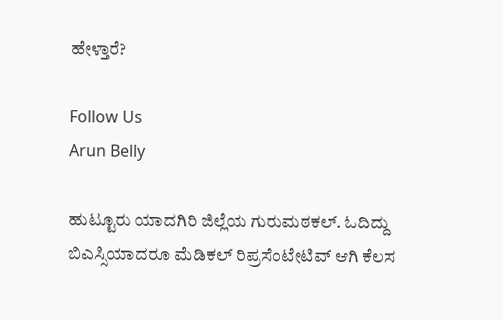ಹೇಳ್ತಾರೆ?

Follow Us
Arun Belly

ಹುಟ್ಟೂರು ಯಾದಗಿರಿ ಜಿಲ್ಲೆಯ ಗುರುಮಠಕಲ್. ಓದಿದ್ದು ಬಿಎಸ್ಸಿಯಾದರೂ ಮೆಡಿಕಲ್ ರಿಪ್ರಸೆಂಟೇಟಿವ್ ಆಗಿ ಕೆಲಸ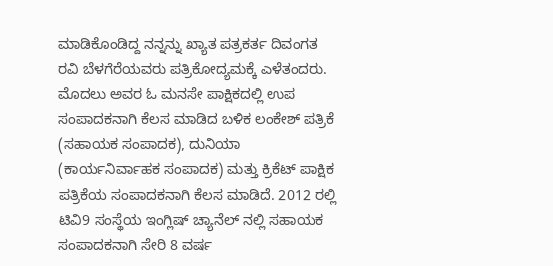ಮಾಡಿಕೊಂಡಿದ್ದ ನನ್ನನ್ನು ಖ್ಯಾತ ಪತ್ರಕರ್ತ ದಿವಂಗತ ರವಿ ಬೆಳಗೆರೆಯವರು ಪತ್ರಿಕೋದ್ಯಮಕ್ಕೆ ಎಳೆತಂದರು. ಮೊದಲು ಅವರ ಓ ಮನಸೇ ಪಾಕ್ಷಿಕದಲ್ಲಿ ಉಪ ಸಂಪಾದಕನಾಗಿ ಕೆಲಸ ಮಾಡಿದ ಬಳಿಕ ಲಂಕೇಶ್ ಪತ್ರಿಕೆ (ಸಹಾಯಕ ಸಂಪಾದಕ), ದುನಿಯಾ (ಕಾರ್ಯನಿರ್ವಾಹಕ ಸಂಪಾದಕ) ಮತ್ತು ಕ್ರಿಕೆಟ್ ಪಾಕ್ಷಿಕ ಪತ್ರಿಕೆಯ ಸಂಪಾದಕನಾಗಿ ಕೆಲಸ ಮಾಡಿದೆ. 2012 ರಲ್ಲಿ ಟಿವಿ9 ಸಂಸ್ಥೆಯ ಇಂಗ್ಲಿಷ್ ಚ್ಯಾನೆಲ್ ನಲ್ಲಿ ಸಹಾಯಕ ಸಂಪಾದಕನಾಗಿ ಸೇರಿ 8 ವರ್ಷ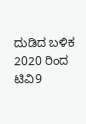ದುಡಿದ ಬಳಿಕ 2020 ರಿಂದ ಟಿವಿ9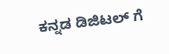ಕನ್ನಡ ಡಿಜಿಟಲ್ ಗೆ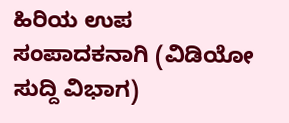ಹಿರಿಯ ಉಪ ಸಂಪಾದಕನಾಗಿ (ವಿಡಿಯೋ ಸುದ್ದಿ ವಿಭಾಗ)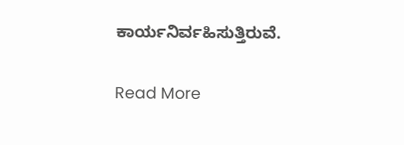ಕಾರ್ಯನಿರ್ವಹಿಸುತ್ತಿರುವೆ.

Read More